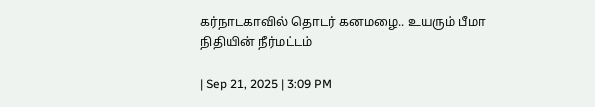கர்நாடகாவில் தொடர் கனமழை.. உயரும் பீமா நிதியின் நீர்மட்டம்

| Sep 21, 2025 | 3:09 PM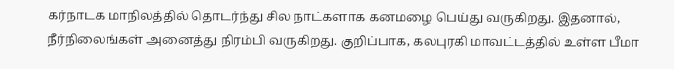கர்நாடக மாநிலத்தில் தொடர்ந்து சில நாட்களாக கனமழை பெய்து வருகிறது. இதனால், நீர்நிலைங்கள் அனைத்து நிரம்பி வருகிறது. குறிப்பாக, கலபுரகி மாவட்டத்தில் உள்ள பீமா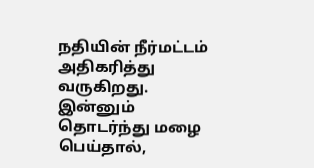நதியின் நீர்மட்டம் அதிகரித்து வருகிறது.  இன்னும் தொடர்ந்து மழை பெய்தால்,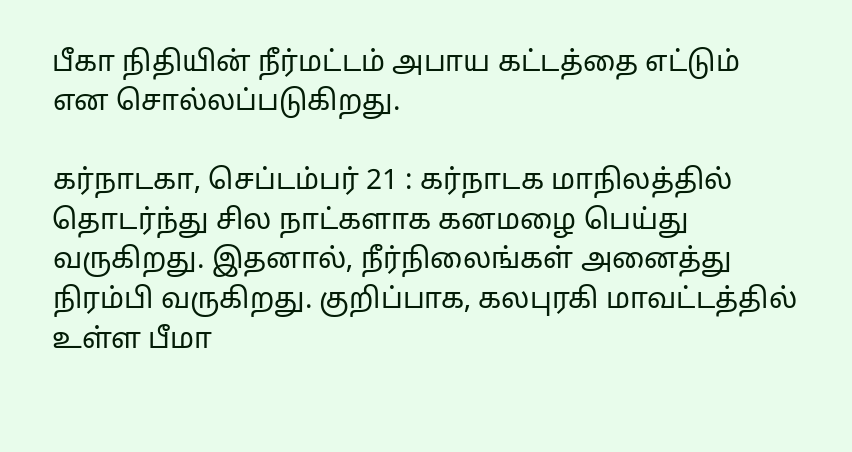பீகா நிதியின் நீர்மட்டம் அபாய கட்டத்தை எட்டும் என சொல்லப்படுகிறது.

கர்நாடகா, செப்டம்பர் 21 : கர்நாடக மாநிலத்தில் தொடர்ந்து சில நாட்களாக கனமழை பெய்து வருகிறது. இதனால், நீர்நிலைங்கள் அனைத்து நிரம்பி வருகிறது. குறிப்பாக, கலபுரகி மாவட்டத்தில் உள்ள பீமா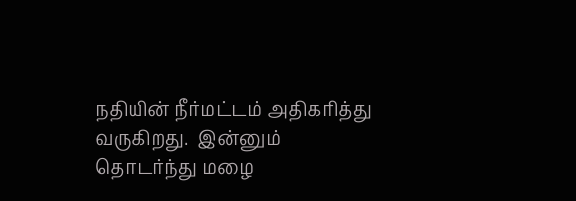நதியின் நீர்மட்டம் அதிகரித்து வருகிறது.  இன்னும் தொடர்ந்து மழை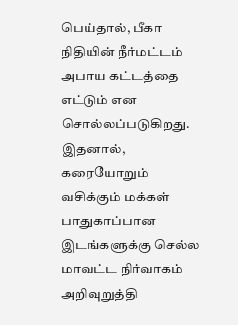பெய்தால், பீகா நிதியின் நீர்மட்டம் அபாய கட்டத்தை எட்டும் என சொல்லப்படுகிறது. இதனால், கரையோறும் வசிக்கும் மக்கள் பாதுகாப்பான இடங்களுக்கு செல்ல மாவட்ட நிர்வாகம் அறிவுறுத்தி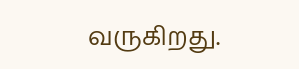வருகிறது.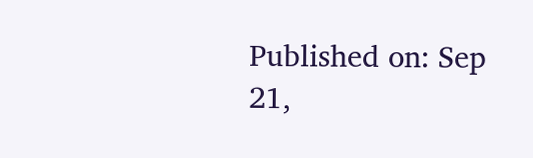Published on: Sep 21,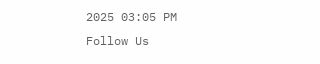2025 03:05 PM
Follow Us